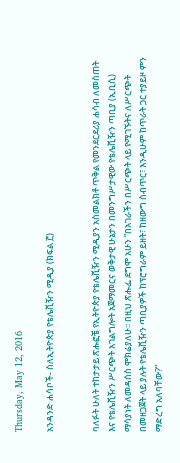Thursday, May 12, 2016

አንዳንድ ሐሳቦች- ስለኢትዮጵያ የቴሌቪዥን ሚዲያ (ክፍል ፫)


ባለፉት ሁለት ተከታታይ ጽሑፎቼ የኢትዮጵያ የቴሌቪዥን ሚዲያን አስመልክቶ ጥቅል የመንደርደሪያ ሐሳብ ለመስጠት እና የቴሌቪዥን ሥርጭት አገልግሎት አጀማመርና ወቅታዊ ሁኔታን በመንግሥታዊው የቴሌቪዥን ጣቢያ (ኢቢሲ) ማሳያነት ለመዳሰስ ሞክሬያለሁ፡፡ በዚህ ጽሑፌ ደግሞ አሁን ”በአገራችን በሥርጭት ላይ የሚገኙትና ለሥርጭት በመዘጋጀት ላይ ያሉት የቴሌቪዥን ጣቢያዎች ከፕሮግራም ይዘት፣ ከዘውግ ስብጥር፣ እንዲሁም ከጥራት ጋር ተያይዞ ምን ማድረግ አለባቸው?”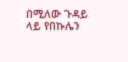በሚለው ጉዳይ ላይ የበኩሌን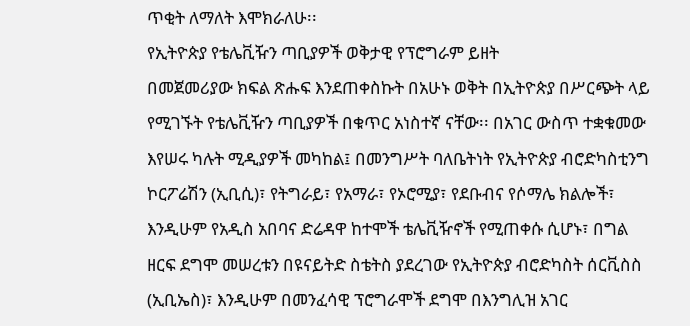ጥቂት ለማለት እሞክራለሁ፡፡
የኢትዮጵያ የቴሌቪዥን ጣቢያዎች ወቅታዊ የፕሮግራም ይዘት
በመጀመሪያው ክፍል ጽሑፍ እንደጠቀስኩት በአሁኑ ወቅት በኢትዮጵያ በሥርጭት ላይ የሚገኙት የቴሌቪዥን ጣቢያዎች በቁጥር አነስተኛ ናቸው፡፡ በአገር ውስጥ ተቋቁመው እየሠሩ ካሉት ሚዲያዎች መካከል፤ በመንግሥት ባለቤትነት የኢትዮጵያ ብሮድካስቲንግ ኮርፖሬሽን (ኢቢሲ)፣ የትግራይ፣ የአማራ፣ የኦሮሚያ፣ የደቡብና የሶማሌ ክልሎች፣ እንዲሁም የአዲስ አበባና ድሬዳዋ ከተሞች ቴሌቪዥኖች የሚጠቀሱ ሲሆኑ፣ በግል ዘርፍ ደግሞ መሠረቱን በዩናይትድ ስቴትስ ያደረገው የኢትዮጵያ ብሮድካስት ሰርቪስስ (ኢቢኤስ)፣ እንዲሁም በመንፈሳዊ ፕሮግራሞች ደግሞ በእንግሊዝ አገር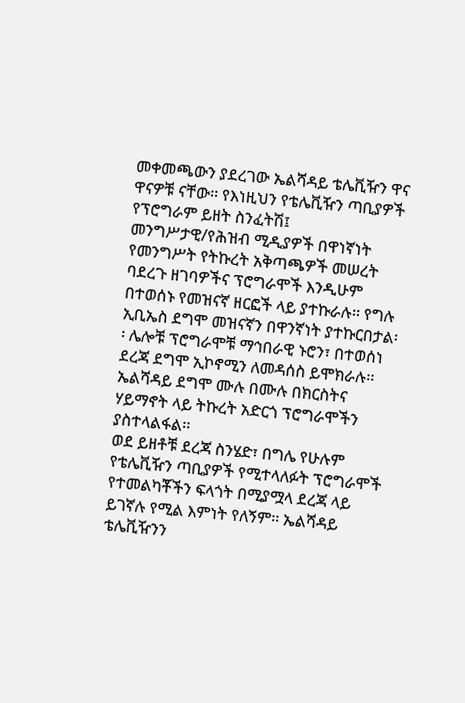መቀመጫውን ያደረገው ኤልሻዳይ ቴሌቪዥን ዋና ዋናዎቹ ናቸው፡፡ የእነዚህን የቴሌቪዥን ጣቢያዎች የፕሮግራም ይዘት ስንፈትሽ፤ መንግሥታዊ/የሕዝብ ሚዲያዎች በዋነኛነት የመንግሥት የትኩረት አቅጣጫዎች መሠረት ባደረጉ ዘገባዎችና ፕሮግራሞች እንዲሁም በተወሰኑ የመዝናኛ ዘርፎች ላይ ያተኩራሉ፡፡ የግሉ ኢቢኤስ ደግሞ መዝናኛን በዋንኛነት ያተኩርበታል፡፡ ሌሎቹ ፕሮግራሞቹ ማኅበራዊ ኑሮን፣ በተወሰነ ደረጃ ደግሞ ኢኮኖሚን ለመዳሰስ ይሞክራሉ፡፡ ኤልሻዳይ ደግሞ ሙሉ በሙሉ በክርስትና ሃይማኖት ላይ ትኩረት አድርጎ ፕሮግራሞችን ያስተላልፋል፡፡
ወደ ይዘቶቹ ደረጃ ስንሄድ፣ በግሌ የሁሉም የቴሌቪዥን ጣቢያዎች የሚተላለፉት ፕሮግራሞች የተመልካቾችን ፍላጎት በሚያሟላ ደረጃ ላይ ይገኛሉ የሚል እምነት የለኝም፡፡ ኤልሻዳይ ቴሌቪዥንን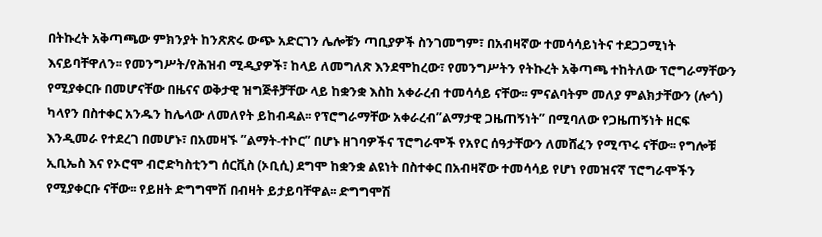በትኩረት አቅጣጫው ምክንያት ከንጽጽሩ ውጭ አድርገን ሌሎቹን ጣቢያዎች ስንገመግም፣ በአብዛኛው ተመሳሳይነትና ተደጋጋሚነት እናይባቸዋለን፡፡ የመንግሥት/የሕዝብ ሚዲያዎች፣ ከላይ ለመግለጽ እንደሞከረው፣ የመንግሥትን የትኩረት አቅጣጫ ተከትለው ፕሮግራማቸውን የሚያቀርቡ በመሆናቸው በዜናና ወቅታዊ ዝግጅቶቻቸው ላይ ከቋንቋ እስከ አቀራረብ ተመሳሳይ ናቸው፡፡ ምናልባትም መለያ ምልክታቸውን (ሎጎ) ካላየን በስተቀር አንዱን ከሌላው ለመለየት ይከብዳል፡፡ የፕሮግራማቸው አቀራረብ”ልማታዊ ጋዜጠኝነት” በሚባለው የጋዜጠኝነት ዘርፍ እንዲመራ የተደረገ በመሆኑ፣ በአመዛኙ ”ልማት-ተኮር” በሆኑ ዘገባዎችና ፕሮግራሞች የአየር ሰዓታቸውን ለመሸፈን የሚጥሩ ናቸው፡፡ የግሎቹ ኢቢኤስ እና የኦሮሞ ብሮድካስቲንግ ሰርቪስ (ኦቢሲ) ደግሞ ከቋንቋ ልዩነት በስተቀር በአብዛኛው ተመሳሳይ የሆነ የመዝናኛ ፕሮግራሞችን የሚያቀርቡ ናቸው፡፡ የይዘት ድግግሞሽ በብዛት ይታይባቸዋል፡፡ ድግግሞሽ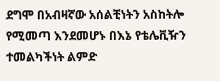ደግሞ በአብዛኛው አሰልቺነትን አስከትሎ የሚመጣ እንደመሆኑ በእኔ የቴሌቪዥን ተመልካችነት ልምድ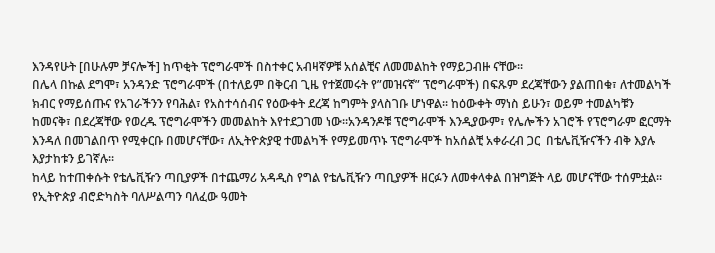እንዳየሁት [በሁሉም ቻናሎች] ከጥቂት ፕሮግራሞች በስተቀር አብዛኛዎቹ አሰልቺና ለመመልከት የማይጋብዙ ናቸው፡፡
በሌላ በኩል ደግሞ፣ አንዳንድ ፕሮግራሞች (በተለይም በቅርብ ጊዜ የተጀመሩት የ”መዝናኛ” ፕሮግራሞች) በፍጹም ደረጃቸውን ያልጠበቁ፣ ለተመልካች ክብር የማይሰጡና የአገራችንን የባሕል፣ የአስተሳሰብና የዕውቀት ደረጃ ከግምት ያላስገቡ ሆነዋል፡፡ ከዕውቀት ማነስ ይሁን፣ ወይም ተመልካቹን ከመናቅ፣ በደረጃቸው የወረዱ ፕሮግራሞችን መመልከት እየተደጋገመ ነው፡፡አንዳንዶቹ ፕሮግራሞች እንዲያውም፣ የሌሎችን አገሮች የፕሮግራም ፎርማት እንዳለ በመገልበጥ የሚቀርቡ በመሆናቸው፣ ለኢትዮጵያዊ ተመልካች የማይመጥኑ ፕሮግራሞች ከአሰልቺ አቀራረብ ጋር  በቴሌቪዥናችን ብቅ እያሉ እያታከቱን ይገኛሉ፡፡
ከላይ ከተጠቀሱት የቴሌቪዥን ጣቢያዎች በተጨማሪ አዳዲስ የግል የቴሌቪዥን ጣቢያዎች ዘርፉን ለመቀላቀል በዝግጅት ላይ መሆናቸው ተሰምቷል፡፡ የኢትዮጵያ ብሮድካስት ባለሥልጣን ባለፈው ዓመት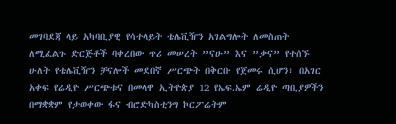መገባደጃ ላይ አካባቢያዊ የሳተላይት ቴሌቪዥን አገልግሎት ለመስጠት ለሚፈልጉ ድርጅቶች ባቀረበው ጥሪ መሠረት ”ናሁ” እና ”ቃና” የተሰኙ ሁለት የቴሌቪዥን ቻናሎች መደበኛ ሥርጭት በቅርቡ የጀመሩ ሲሆን፣ በአገር አቀፍ የሬዲዮ ሥርጭቱና በመላዋ ኢትዮጵያ 12 የኤፍ.ኤም ሬዲዮ ጣቢያዎችን በማቋቋም የታወቀው ፋና ብሮድካስቲንግ ኮርፖሬትም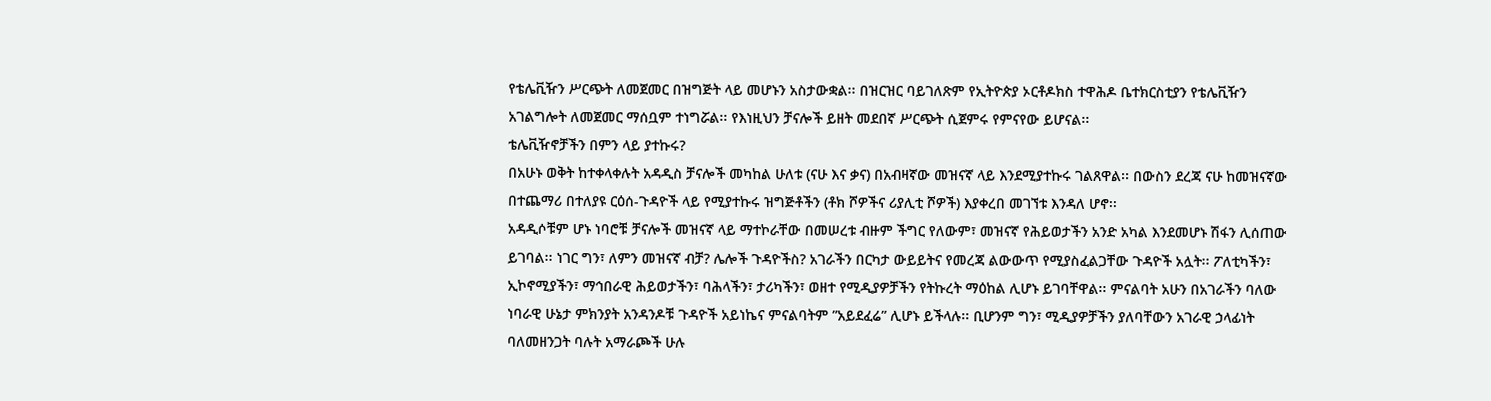የቴሌቪዥን ሥርጭት ለመጀመር በዝግጅት ላይ መሆኑን አስታውቋል፡፡ በዝርዝር ባይገለጽም የኢትዮጵያ ኦርቶዶክስ ተዋሕዶ ቤተክርስቲያን የቴሌቪዥን አገልግሎት ለመጀመር ማሰቧም ተነግሯል፡፡ የእነዚህን ቻናሎች ይዘት መደበኛ ሥርጭት ሲጀምሩ የምናየው ይሆናል፡፡
ቴሌቪዥኖቻችን በምን ላይ ያተኩሩ?
በአሁኑ ወቅት ከተቀላቀሉት አዳዲስ ቻናሎች መካከል ሁለቱ (ናሁ እና ቃና) በአብዛኛው መዝናኛ ላይ እንደሚያተኩሩ ገልጸዋል፡፡ በውስን ደረጃ ናሁ ከመዝናኛው በተጨማሪ በተለያዩ ርዕሰ-ጉዳዮች ላይ የሚያተኩሩ ዝግጅቶችን (ቶክ ሾዎችና ሪያሊቲ ሾዎች) እያቀረበ መገኘቱ እንዳለ ሆኖ፡፡
አዳዲሶቹም ሆኑ ነባሮቹ ቻናሎች መዝናኛ ላይ ማተኮራቸው በመሠረቱ ብዙም ችግር የለውም፣ መዝናኛ የሕይወታችን አንድ አካል እንደመሆኑ ሽፋን ሊሰጠው ይገባል፡፡ ነገር ግን፣ ለምን መዝናኛ ብቻ? ሌሎች ጉዳዮችስ? አገራችን በርካታ ውይይትና የመረጃ ልውውጥ የሚያስፈልጋቸው ጉዳዮች አሏት፡፡ ፖለቲካችን፣ ኢኮኖሚያችን፣ ማኅበራዊ ሕይወታችን፣ ባሕላችን፣ ታሪካችን፣ ወዘተ የሚዲያዎቻችን የትኩረት ማዕከል ሊሆኑ ይገባቸዋል፡፡ ምናልባት አሁን በአገራችን ባለው ነባራዊ ሁኔታ ምክንያት አንዳንዶቹ ጉዳዮች አይነኬና ምናልባትም ”አይደፈሬ” ሊሆኑ ይችላሉ፡፡ ቢሆንም ግን፣ ሚዲያዎቻችን ያለባቸውን አገራዊ ኃላፊነት ባለመዘንጋት ባሉት አማራጮች ሁሉ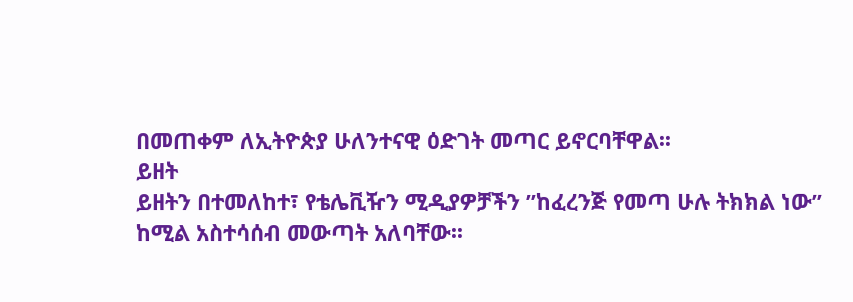በመጠቀም ለኢትዮጵያ ሁለንተናዊ ዕድገት መጣር ይኖርባቸዋል፡፡
ይዘት
ይዘትን በተመለከተ፣ የቴሌቪዥን ሚዲያዎቻችን ”ከፈረንጅ የመጣ ሁሉ ትክክል ነው” ከሚል አስተሳሰብ መውጣት አለባቸው፡፡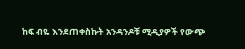ከፍ ብዬ እንደጠቀስኩት አንዳንዶቹ ሚዲያዎች የውጭ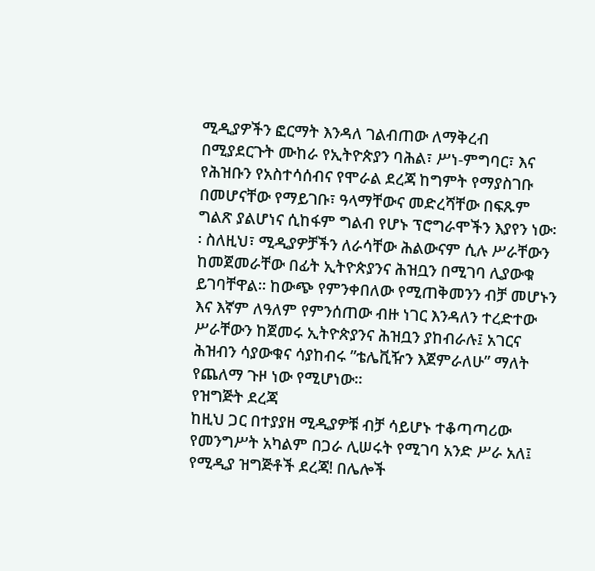ሚዲያዎችን ፎርማት እንዳለ ገልብጠው ለማቅረብ በሚያደርጉት ሙከራ የኢትዮጵያን ባሕል፣ ሥነ-ምግባር፣ እና የሕዝቡን የአስተሳሰብና የሞራል ደረጃ ከግምት የማያስገቡ በመሆናቸው የማይገቡ፣ ዓላማቸውና መድረሻቸው በፍጹም ግልጽ ያልሆነና ሲከፋም ግልብ የሆኑ ፕሮግራሞችን እያየን ነው፡፡ ስለዚህ፣ ሚዲያዎቻችን ለራሳቸው ሕልውናም ሲሉ ሥራቸውን ከመጀመራቸው በፊት ኢትዮጵያንና ሕዝቧን በሚገባ ሊያውቁ ይገባቸዋል፡፡ ከውጭ የምንቀበለው የሚጠቅመንን ብቻ መሆኑን እና እኛም ለዓለም የምንሰጠው ብዙ ነገር እንዳለን ተረድተው ሥራቸውን ከጀመሩ ኢትዮጵያንና ሕዝቧን ያከብራሉ፤ አገርና ሕዝብን ሳያውቁና ሳያከብሩ ”ቴሌቪዥን እጀምራለሁ” ማለት የጨለማ ጉዞ ነው የሚሆነው፡፡
የዝግጅት ደረጃ
ከዚህ ጋር በተያያዘ ሚዲያዎቹ ብቻ ሳይሆኑ ተቆጣጣሪው የመንግሥት አካልም በጋራ ሊሠሩት የሚገባ አንድ ሥራ አለ፤ የሚዲያ ዝግጅቶች ደረጃ! በሌሎች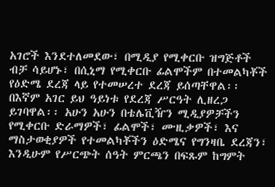አገሮች እንደተለመደው፣ በሚዲያ የሚቀርቡ ዝግጅቶች ብቻ ሳይሆኑ፣ በሲኒማ የሚቀርቡ ፊልሞችም በተመልካቾች የዕድሜ ደረጃ ላይ የተመሠረተ ደረጃ ይሰጣቸዋል፡፡ በእኛም አገር ይህ ዓይነቱ የደረጃ ሥርዓት ሊዘረጋ ይገባዋል፡፡ አሁን አሁን በቴሌቪዥን ሚዲያዎቻችን የሚቀርቡ ድራማዎች፣ ፊልሞች፣ ሙዚቃዎች፣ እና ማስታወቂያዎች የተመልካቾችን ዕድሜና የግንዛቤ ደረጃን፣ እንዲሁም የሥርጭት ሰዓት ምርጫን በፍጹም ከግምት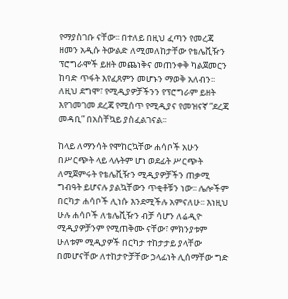የማያስገቡ ናቸው፡፡ በተለይ በዚህ ፈጣን የመረጃ ዘመን አዲሱ ትውልድ ለሚመለከታቸው የቴሌቪዥን ፕሮግራሞች ይዘት መጨነቅና መጠንቀቅ ካልጀመርን ከባድ ጥፋት እየፈጸምን መሆኑን ማወቅ አለብን፡፡ ለዚህ ደግሞ፣ የሚዲያዎቻችንን የፕሮግራም ይዘት እየገመገመ ደረጃ የሚሰጥ የሚዲያና የመዝናኛ ”ደረጃ መዳቢ” በአስቸኳይ ያስፈልገናል፡፡

ከላይ ለማንሳት የሞከርኳቸው ሐሳቦች አሁን በሥርጭት ላይ ላሉትም ሆነ ወደፊት ሥርጭት ለሚጀምሩት የቴሌቪዥን ሚዲያዎቻችን ጠቃሚ ግብዓት ይሆናሉ ያልኳቸውን ጥቂቶቹን ነው፡፡ ሌሎችም በርካታ ሐሳቦች ሊነሱ እንደሚችሉ አምናለሁ፡፡ እነዚህ ሁሉ ሐሳቦች ለቴሌቪዥን ብቻ ሳሆን ለሬዲዮ ሚዲያዎቻንም የሚጠቅሙ ናቸው፣ ምክንያቱም ሁለቱም ሚዲያዎች በርካታ ተከታታይ ያላቸው በመሆናቸው ለተከታዮቻቸው ኃላፊነት ሊሰማቸው ግድ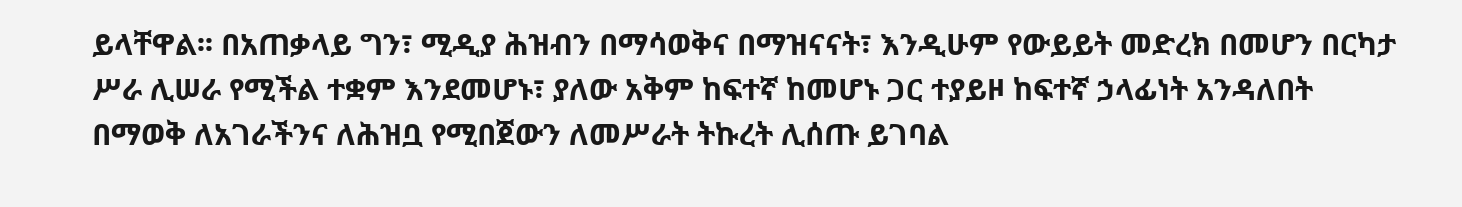ይላቸዋል፡፡ በአጠቃላይ ግን፣ ሚዲያ ሕዝብን በማሳወቅና በማዝናናት፣ እንዲሁም የውይይት መድረክ በመሆን በርካታ ሥራ ሊሠራ የሚችል ተቋም እንደመሆኑ፣ ያለው አቅም ከፍተኛ ከመሆኑ ጋር ተያይዞ ከፍተኛ ኃላፊነት አንዳለበት በማወቅ ለአገራችንና ለሕዝቧ የሚበጀውን ለመሥራት ትኩረት ሊሰጡ ይገባል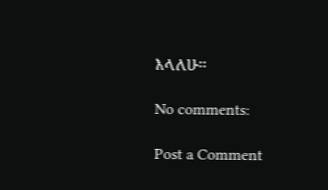እላለሁ፡፡

No comments:

Post a Comment